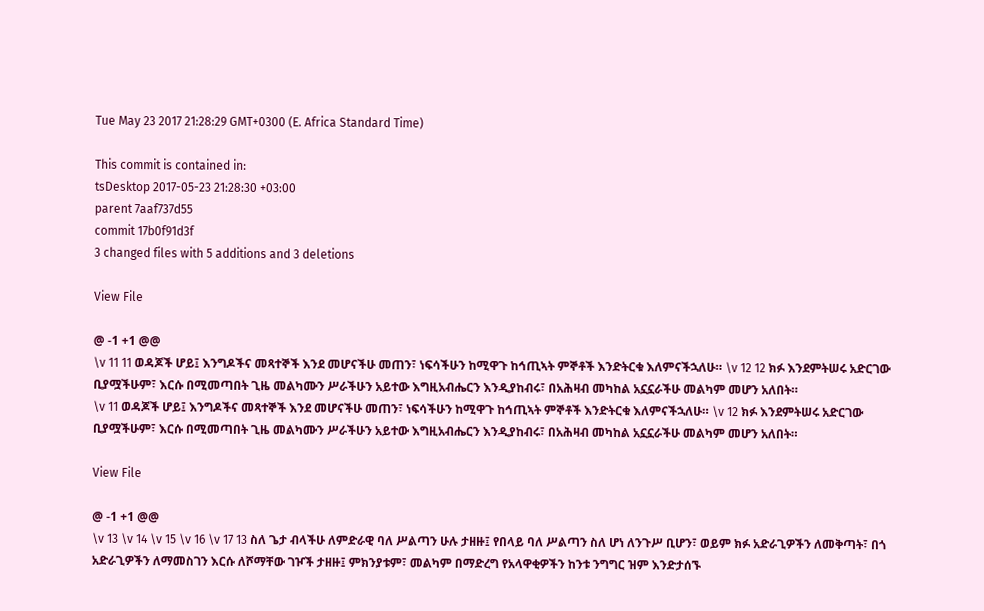Tue May 23 2017 21:28:29 GMT+0300 (E. Africa Standard Time)

This commit is contained in:
tsDesktop 2017-05-23 21:28:30 +03:00
parent 7aaf737d55
commit 17b0f91d3f
3 changed files with 5 additions and 3 deletions

View File

@ -1 +1 @@
\v 11 11 ወዳጆች ሆይ፤ እንግዶችና መጻተኞች እንደ መሆናችሁ መጠን፣ ነፍሳችሁን ከሚዋጉ ከኅጢኣት ምኞቶች እንድትርቁ እለምናችኋለሁ። \v 12 12 ክፉ እንደምትሠሩ አድርገው ቢያሟችሁም፣ እርሱ በሚመጣበት ጊዜ መልካሙን ሥራችሁን አይተው እግዚአብሔርን እንዲያከብሩ፣ በአሕዛብ መካከል አኗኗራችሁ መልካም መሆን አለበት።
\v 11 ወዳጆች ሆይ፤ እንግዶችና መጻተኞች እንደ መሆናችሁ መጠን፣ ነፍሳችሁን ከሚዋጉ ከኅጢኣት ምኞቶች እንድትርቁ እለምናችኋለሁ። \v 12 ክፉ እንደምትሠሩ አድርገው ቢያሟችሁም፣ እርሱ በሚመጣበት ጊዜ መልካሙን ሥራችሁን አይተው እግዚአብሔርን እንዲያከብሩ፣ በአሕዛብ መካከል አኗኗራችሁ መልካም መሆን አለበት።

View File

@ -1 +1 @@
\v 13 \v 14 \v 15 \v 16 \v 17 13 ስለ ጌታ ብላችሁ ለምድራዊ ባለ ሥልጣን ሁሉ ታዘዙ፤ የበላይ ባለ ሥልጣን ስለ ሆነ ለንጉሥ ቢሆን፣ ወይም ክፉ አድራጊዎችን ለመቅጣት፣ በጎ አድራጊዎችን ለማመስገን እርሱ ለሾማቸው ገዦች ታዘዙ፤ ምክንያቱም፣ መልካም በማድረግ የአላዋቂዎችን ከንቱ ንግግር ዝም እንድታሰኙ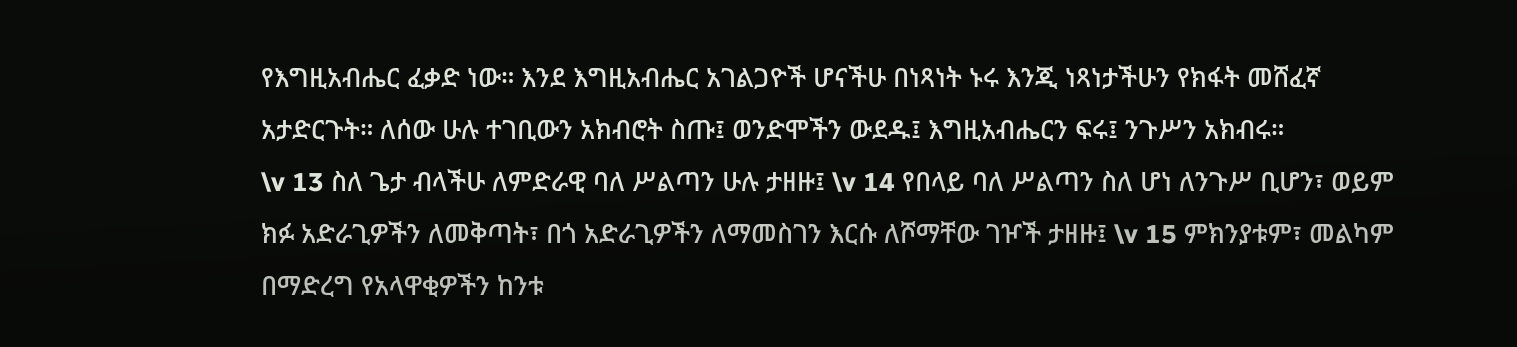የእግዚአብሔር ፈቃድ ነው። እንደ እግዚአብሔር አገልጋዮች ሆናችሁ በነጻነት ኑሩ እንጂ ነጻነታችሁን የክፋት መሸፈኛ አታድርጉት። ለሰው ሁሉ ተገቢውን አክብሮት ስጡ፤ ወንድሞችን ውደዱ፤ እግዚአብሔርን ፍሩ፤ ንጉሥን አክብሩ።
\v 13 ስለ ጌታ ብላችሁ ለምድራዊ ባለ ሥልጣን ሁሉ ታዘዙ፤ \v 14 የበላይ ባለ ሥልጣን ስለ ሆነ ለንጉሥ ቢሆን፣ ወይም ክፉ አድራጊዎችን ለመቅጣት፣ በጎ አድራጊዎችን ለማመስገን እርሱ ለሾማቸው ገዦች ታዘዙ፤ \v 15 ምክንያቱም፣ መልካም በማድረግ የአላዋቂዎችን ከንቱ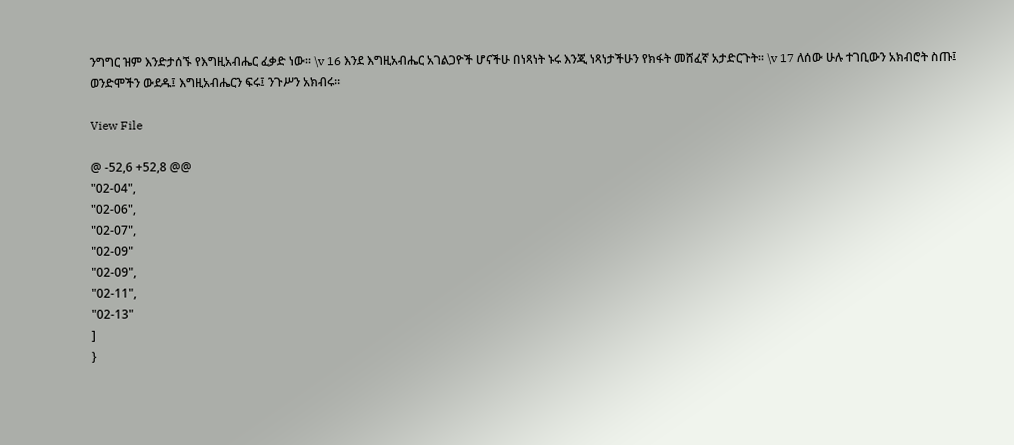ንግግር ዝም እንድታሰኙ የእግዚአብሔር ፈቃድ ነው። \v 16 እንደ እግዚአብሔር አገልጋዮች ሆናችሁ በነጻነት ኑሩ እንጂ ነጻነታችሁን የክፋት መሸፈኛ አታድርጉት። \v 17 ለሰው ሁሉ ተገቢውን አክብሮት ስጡ፤ ወንድሞችን ውደዱ፤ እግዚአብሔርን ፍሩ፤ ንጉሥን አክብሩ።

View File

@ -52,6 +52,8 @@
"02-04",
"02-06",
"02-07",
"02-09"
"02-09",
"02-11",
"02-13"
]
}